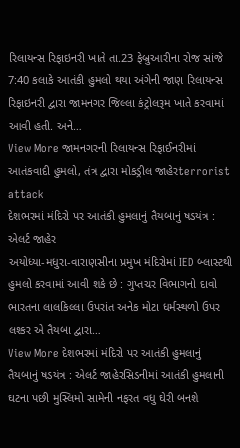રિલાયન્સ રિફાઇનરી ખાતે તા.23 ફેબ્રુઆરીના રોજ સાંજે 7:40 કલાકે આતંકી હુમલો થયા અંગેની જાણ રિલાયન્સ રિફાઇનરી દ્વારા જામનગર જિલ્લા કંટ્રોલરૂમ ખાતે કરવામાં આવી હતી. અને…
View More જામનગરની રિલાયન્સ રિફાઈનરીમાં આતંકવાદી હુમલો, તંત્ર દ્વારા મોકડ્રીલ જાહેરterrorist attack
દેશભરમાં મંદિરો પર આતંકી હુમલાનું તૈયબાનું ષડયંત્ર : એલર્ટ જાહેર
અયોધ્યા-મધુરા-વારાણસીના પ્રમુખ મંદિરોમાં IED બ્લાસ્ટથી હુમલો કરવામાં આવી શકે છે : ગુપ્તચર વિભાગનો દાવો ભારતના લાલકિલ્લા ઉપરાંત અનેક મોટા ધર્મસ્થળો ઉપર લશ્કર એ તૈયબા દ્વારા…
View More દેશભરમાં મંદિરો પર આતંકી હુમલાનું તૈયબાનું ષડયંત્ર : એલર્ટ જાહેરસિડનીમાં આતંકી હુમલાની ઘટના પછી મુસ્લિમો સામેની નફરત વધુ ઘેરી બનશે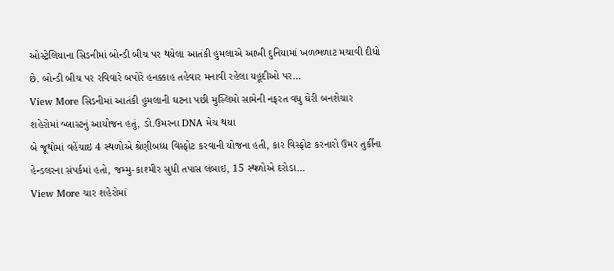ઓસ્ટ્રેલિયાના સિડનીમાં બોન્ડી બીચ પર થયેલા આતંકી હુમલાએ આખી દુનિયામાં ખળભળાટ મચાવી દીધો છે. બોન્ડી બીચ પર રવિવારે બપોરે હનક્કાહ તહેવાર મનાવી રહેલા યહૂદીઓ પર…
View More સિડનીમાં આતંકી હુમલાની ઘટના પછી મુસ્લિમો સામેની નફરત વધુ ઘેરી બનશેચાર શહેરોમાં બ્લાસ્ટનું આયોજન હતું, ડો.ઉમરના DNA મેચ થયા
બે જૂથોમાં વહેંચાઇ 4 સ્થળોએ શ્રેણીબધ્ધ વિસ્ફોટ કરવાની યોજના હતી, કાર વિસ્ફોટ કરનારો ઉમર તુર્કીના હેન્ડલરના સંપર્કમાં હતો, જમ્મુ-કાશ્મીર સુધી તપાસ લંબાઇ, 15 સ્થળોએ દરોડા…
View More ચાર શહેરોમાં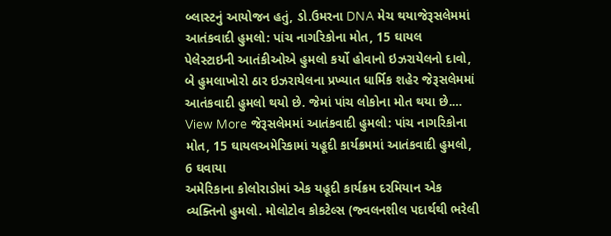બ્લાસ્ટનું આયોજન હતું, ડો.ઉમરના DNA મેચ થયાજેરૂસલેમમાં આતંકવાદી હુમલો: પાંચ નાગરિકોના મોત, 15 ઘાયલ
પેલેસ્ટાઇની આતંકીઓએ હુમલો કર્યો હોવાનો ઇઝરાયેલનો દાવો, બે હુમલાખોરો ઠાર ઇઝરાયેલના પ્રખ્યાત ધાર્મિક શહેર જેરૂસલેમમાં આતંકવાદી હુમલો થયો છે. જેમાં પાંચ લોકોના મોત થયા છે.…
View More જેરૂસલેમમાં આતંકવાદી હુમલો: પાંચ નાગરિકોના મોત, 15 ઘાયલઅમેરિકામાં યહૂદી કાર્યક્રમમાં આતંકવાદી હુમલો, 6 ઘવાયા
અમેરિકાના કોલોરાડોમાં એક યહૂદી કાર્યક્રમ દરમિયાન એક વ્યક્તિનો હુમલો. મોલોટોવ કોકટેલ્સ (જ્વલનશીલ પદાર્થથી ભરેલી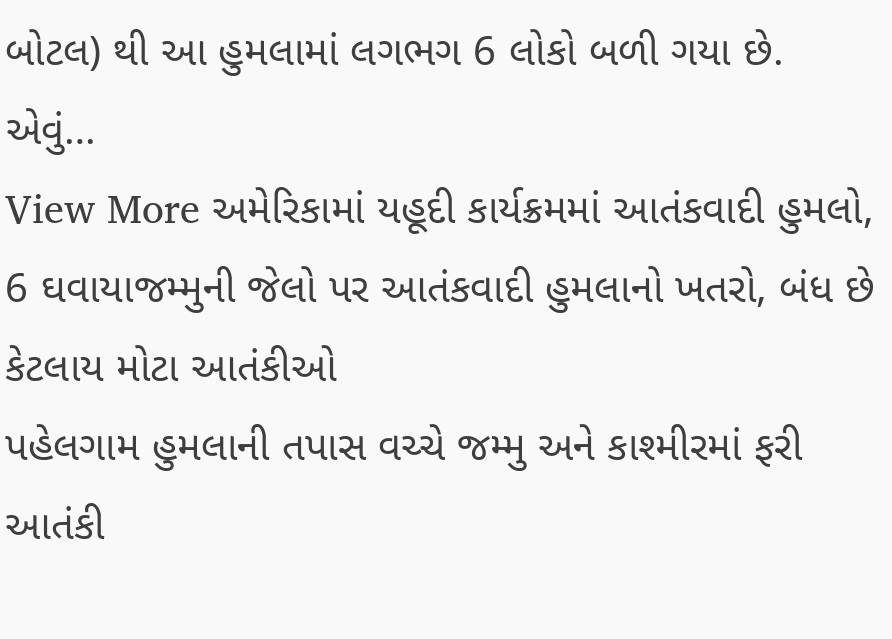બોટલ) થી આ હુમલામાં લગભગ 6 લોકો બળી ગયા છે. એવું…
View More અમેરિકામાં યહૂદી કાર્યક્રમમાં આતંકવાદી હુમલો, 6 ઘવાયાજમ્મુની જેલો પર આતંકવાદી હુમલાનો ખતરો, બંધ છે કેટલાય મોટા આતંકીઓ
પહેલગામ હુમલાની તપાસ વચ્ચે જમ્મુ અને કાશ્મીરમાં ફરી આતંકી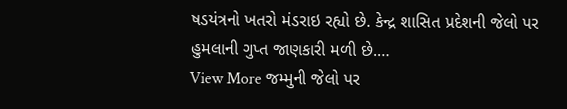ષડયંત્રનો ખતરો મંડરાઇ રહ્યો છે. કેન્દ્ર શાસિત પ્રદેશની જેલો પર હુમલાની ગુપ્ત જાણકારી મળી છે.…
View More જમ્મુની જેલો પર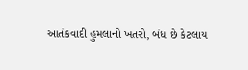આતંકવાદી હુમલાનો ખતરો, બંધ છે કેટલાય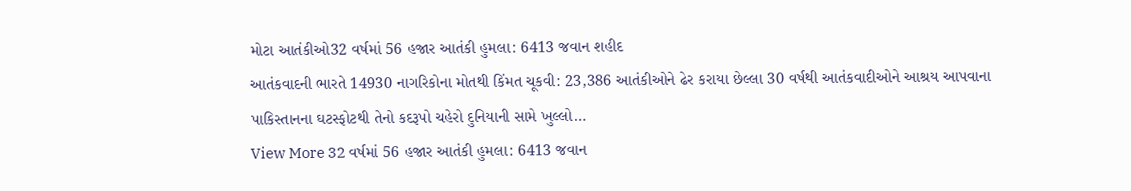મોટા આતંકીઓ32 વર્ષમાં 56 હજાર આતંકી હુમલા: 6413 જવાન શહીદ
આતંકવાદની ભારતે 14930 નાગરિકોના મોતથી કિંમત ચૂકવી: 23,386 આતંકીઓને ઢેર કરાયા છેલ્લા 30 વર્ષથી આતંકવાદીઓને આશ્રય આપવાના પાકિસ્તાનના ઘટસ્ફોટથી તેનો કદરૂપો ચહેરો દુનિયાની સામે ખુલ્લો…
View More 32 વર્ષમાં 56 હજાર આતંકી હુમલા: 6413 જવાન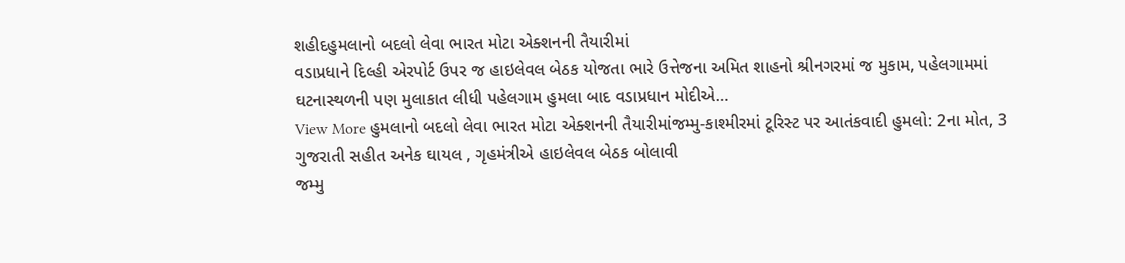શહીદહુમલાનો બદલો લેવા ભારત મોટા એક્શનની તૈયારીમાં
વડાપ્રધાને દિલ્હી એરપોર્ટ ઉપર જ હાઇલેવલ બેઠક યોજતા ભારે ઉત્તેજના અમિત શાહનો શ્રીનગરમાં જ મુકામ, પહેલગામમાં ઘટનાસ્થળની પણ મુલાકાત લીધી પહેલગામ હુમલા બાદ વડાપ્રધાન મોદીએ…
View More હુમલાનો બદલો લેવા ભારત મોટા એક્શનની તૈયારીમાંજમ્મુ-કાશ્મીરમાં ટૂરિસ્ટ પર આતંકવાદી હુમલો: 2ના મોત, 3 ગુજરાતી સહીત અનેક ઘાયલ , ગૃહમંત્રીએ હાઇલેવલ બેઠક બોલાવી
જમ્મુ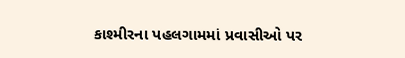કાશ્મીરના પહલગામમાં પ્રવાસીઓ પર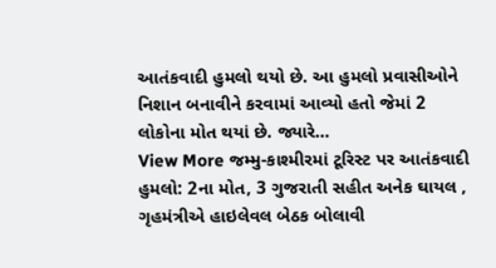આતંકવાદી હુમલો થયો છે. આ હુમલો પ્રવાસીઓને નિશાન બનાવીને કરવામાં આવ્યો હતો જેમાં 2 લોકોના મોત થયાં છે. જ્યારે…
View More જમ્મુ-કાશ્મીરમાં ટૂરિસ્ટ પર આતંકવાદી હુમલો: 2ના મોત, 3 ગુજરાતી સહીત અનેક ઘાયલ , ગૃહમંત્રીએ હાઇલેવલ બેઠક બોલાવી